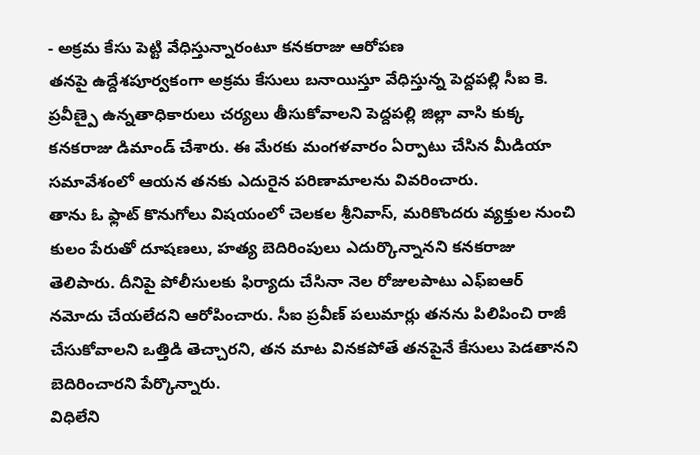- అక్రమ కేసు పెట్టి వేధిస్తున్నారంటూ కనకరాజు ఆరోపణ
తనపై ఉద్దేశపూర్వకంగా అక్రమ కేసులు బనాయిస్తూ వేధిస్తున్న పెద్దపల్లి సీఐ కె. ప్రవీణ్పై ఉన్నతాధికారులు చర్యలు తీసుకోవాలని పెద్దపల్లి జిల్లా వాసి కుక్క కనకరాజు డిమాండ్ చేశారు. ఈ మేరకు మంగళవారం ఏర్పాటు చేసిన మీడియా సమావేశంలో ఆయన తనకు ఎదురైన పరిణామాలను వివరించారు.
తాను ఓ ఫ్లాట్ కొనుగోలు విషయంలో చెలకల శ్రీనివాస్, మరికొందరు వ్యక్తుల నుంచి కులం పేరుతో దూషణలు, హత్య బెదిరింపులు ఎదుర్కొన్నానని కనకరాజు తెలిపారు. దీనిపై పోలీసులకు ఫిర్యాదు చేసినా నెల రోజులపాటు ఎఫ్ఐఆర్ నమోదు చేయలేదని ఆరోపించారు. సీఐ ప్రవీణ్ పలుమార్లు తనను పిలిపించి రాజీ చేసుకోవాలని ఒత్తిడి తెచ్చారని, తన మాట వినకపోతే తనపైనే కేసులు పెడతానని బెదిరించారని పేర్కొన్నారు.
విధిలేని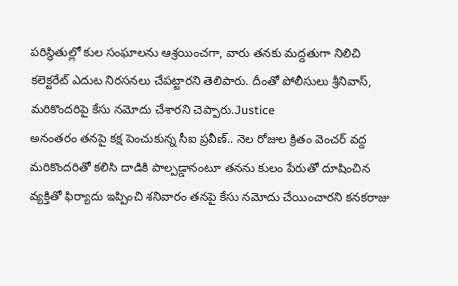పరిస్థితుల్లో కుల సంఘాలను ఆశ్రయించగా, వారు తనకు మద్దతుగా నిలిచి కలెక్టరేట్ ఎదుట నిరసనలు చేపట్టారని తెలిపారు. దీంతో పోలీసులు శ్రీనివాస్, మరికొందరిపై కేసు నమోదు చేశారని చెప్పారు.Justice
అనంతరం తనపై కక్ష పెంచుకున్న సీఐ ప్రవీణ్.. నెల రోజుల క్రితం వెంచర్ వద్ద మరికొందరితో కలిసి దాడికి పాల్పడ్డానంటూ తనను కులం పేరుతో దూషించిన వ్యక్తితో ఫిర్యాదు ఇప్పించి శనివారం తనపై కేసు నమోదు చేయించారని కనకరాజు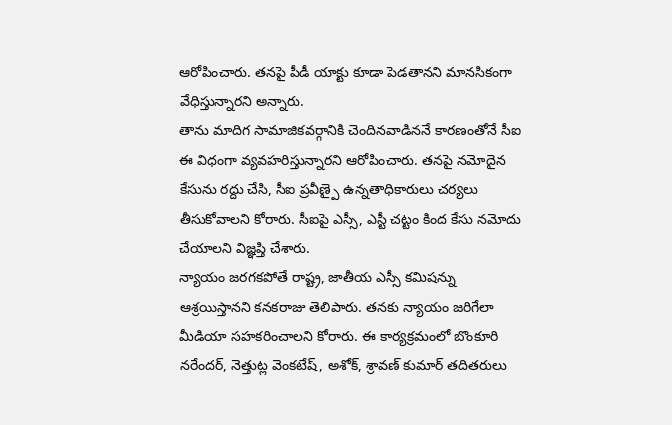ఆరోపించారు. తనపై పీడీ యాక్టు కూడా పెడతానని మానసికంగా వేధిస్తున్నారని అన్నారు.
తాను మాదిగ సామాజికవర్గానికి చెందినవాడిననే కారణంతోనే సీఐ ఈ విధంగా వ్యవహరిస్తున్నారని ఆరోపించారు. తనపై నమోదైన కేసును రద్దు చేసి, సీఐ ప్రవీణ్పై ఉన్నతాధికారులు చర్యలు తీసుకోవాలని కోరారు. సీఐపై ఎస్సీ, ఎస్టీ చట్టం కింద కేసు నమోదు చేయాలని విజ్ఞప్తి చేశారు.
న్యాయం జరగకపోతే రాష్ట్ర, జాతీయ ఎస్సీ కమిషన్ను ఆశ్రయిస్తానని కనకరాజు తెలిపారు. తనకు న్యాయం జరిగేలా మీడియా సహకరించాలని కోరారు. ఈ కార్యక్రమంలో బొంకూరి నరేందర్, నెత్తుట్ల వెంకటేష్, అశోక్, శ్రావణ్ కుమార్ తదితరులు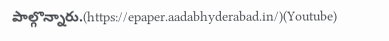పాల్గొన్నారు.(https://epaper.aadabhyderabad.in/)(Youtube)